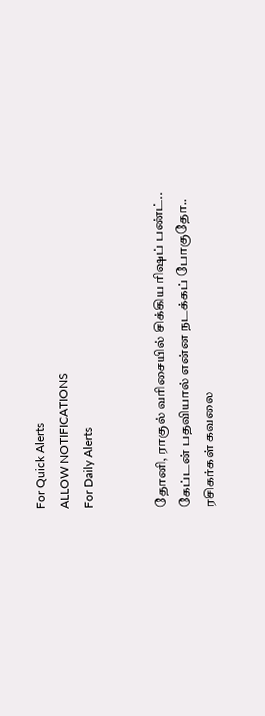For Quick Alerts
ALLOW NOTIFICATIONS
For Daily Alerts


தோனி, ராகுல் வரிசையில் சிக்கிய ரிஷப் பண்ட்.. கேப்டன் பதவியால் என்ன நடக்கப் போகுதோ.. ரசிகர்கள் கவலை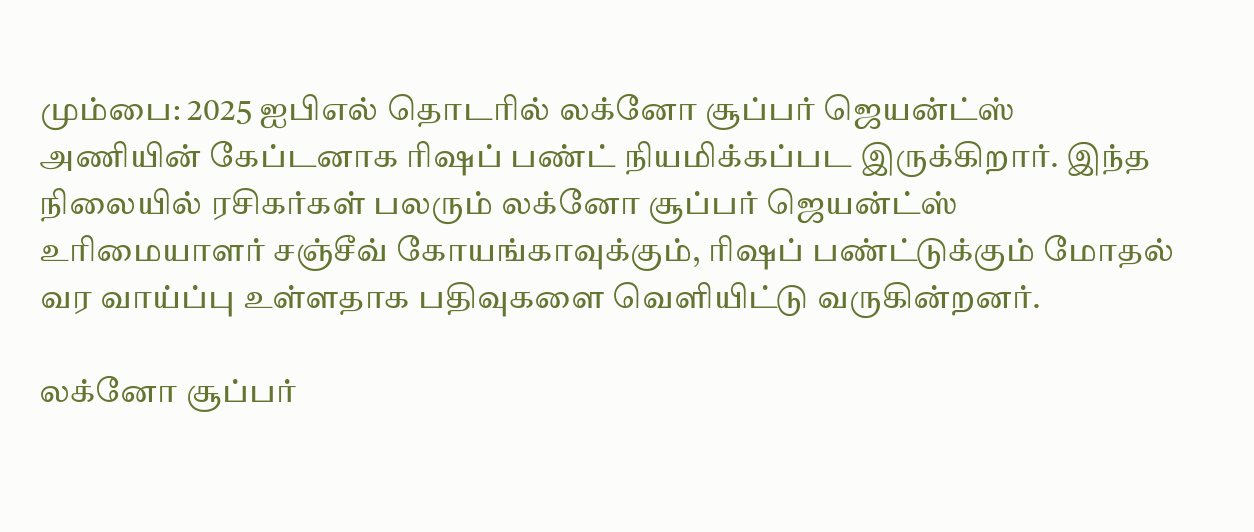மும்பை: 2025 ஐபிஎல் தொடரில் லக்னோ சூப்பர் ஜெயன்ட்ஸ் அணியின் கேப்டனாக ரிஷப் பண்ட் நியமிக்கப்பட இருக்கிறார். இந்த நிலையில் ரசிகர்கள் பலரும் லக்னோ சூப்பர் ஜெயன்ட்ஸ் உரிமையாளர் சஞ்சீவ் கோயங்காவுக்கும், ரிஷப் பண்ட்டுக்கும் மோதல் வர வாய்ப்பு உள்ளதாக பதிவுகளை வெளியிட்டு வருகின்றனர்.

லக்னோ சூப்பர்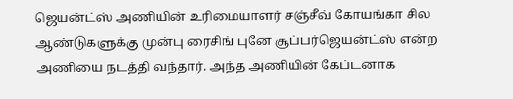ஜெயன்ட்ஸ் அணியின் உரிமையாளர் சஞ்சீவ் கோயங்கா சில ஆண்டுகளுக்கு முன்பு ரைசிங் புனே சூப்பர்ஜெயன்ட்ஸ் என்ற அணியை நடத்தி வந்தார். அந்த அணியின் கேப்டனாக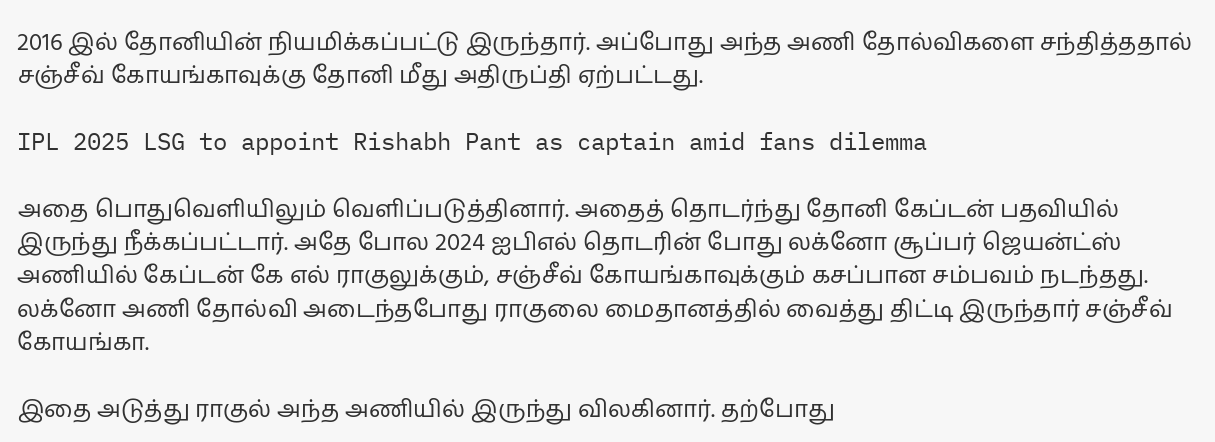2016 இல் தோனியின் நியமிக்கப்பட்டு இருந்தார். அப்போது அந்த அணி தோல்விகளை சந்தித்ததால் சஞ்சீவ் கோயங்காவுக்கு தோனி மீது அதிருப்தி ஏற்பட்டது.

IPL 2025 LSG to appoint Rishabh Pant as captain amid fans dilemma

அதை பொதுவெளியிலும் வெளிப்படுத்தினார். அதைத் தொடர்ந்து தோனி கேப்டன் பதவியில் இருந்து நீக்கப்பட்டார். அதே போல 2024 ஐபிஎல் தொடரின் போது லக்னோ சூப்பர் ஜெயன்ட்ஸ் அணியில் கேப்டன் கே எல் ராகுலுக்கும், சஞ்சீவ் கோயங்காவுக்கும் கசப்பான சம்பவம் நடந்தது. லக்னோ அணி தோல்வி அடைந்தபோது ராகுலை மைதானத்தில் வைத்து திட்டி இருந்தார் சஞ்சீவ் கோயங்கா.

இதை அடுத்து ராகுல் அந்த அணியில் இருந்து விலகினார். தற்போது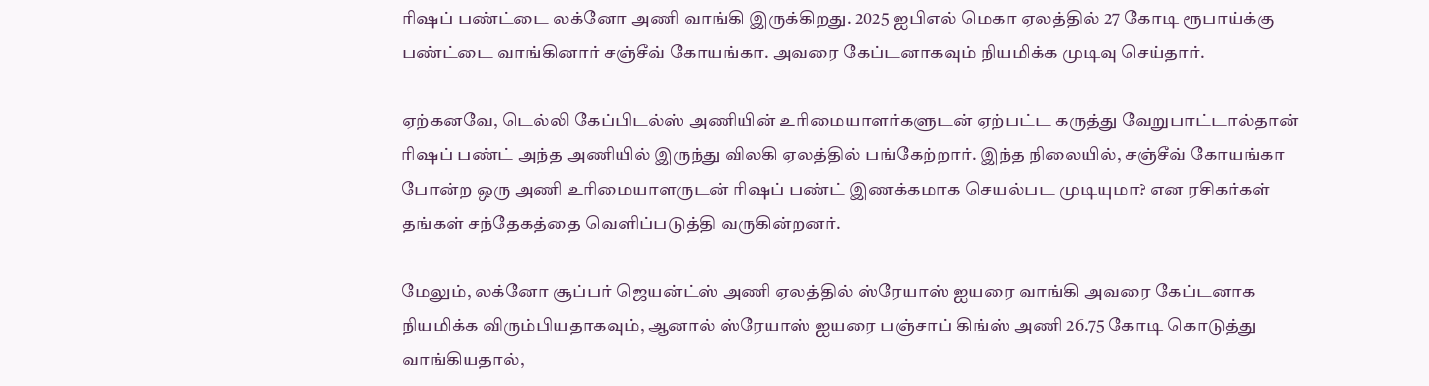ரிஷப் பண்ட்டை லக்னோ அணி வாங்கி இருக்கிறது. 2025 ஐபிஎல் மெகா ஏலத்தில் 27 கோடி ரூபாய்க்கு பண்ட்டை வாங்கினார் சஞ்சீவ் கோயங்கா. அவரை கேப்டனாகவும் நியமிக்க முடிவு செய்தார்.

ஏற்கனவே, டெல்லி கேப்பிடல்ஸ் அணியின் உரிமையாளர்களுடன் ஏற்பட்ட கருத்து வேறுபாட்டால்தான் ரிஷப் பண்ட் அந்த அணியில் இருந்து விலகி ஏலத்தில் பங்கேற்றார். இந்த நிலையில், சஞ்சீவ் கோயங்கா போன்ற ஒரு அணி உரிமையாளருடன் ரிஷப் பண்ட் இணக்கமாக செயல்பட முடியுமா? என ரசிகர்கள் தங்கள் சந்தேகத்தை வெளிப்படுத்தி வருகின்றனர்.

மேலும், லக்னோ சூப்பர் ஜெயன்ட்ஸ் அணி ஏலத்தில் ஸ்ரேயாஸ் ஐயரை வாங்கி அவரை கேப்டனாக நியமிக்க விரும்பியதாகவும், ஆனால் ஸ்ரேயாஸ் ஐயரை பஞ்சாப் கிங்ஸ் அணி 26.75 கோடி கொடுத்து வாங்கியதால்,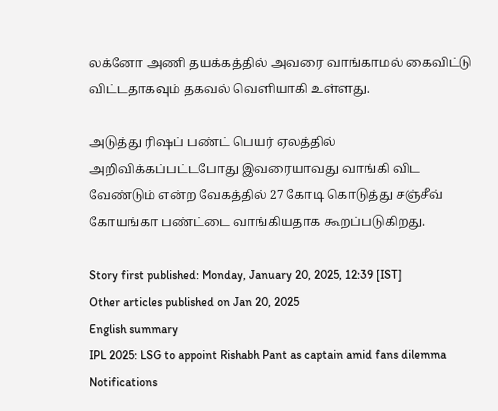லக்னோ அணி தயக்கத்தில் அவரை வாங்காமல் கைவிட்டு விட்டதாகவும் தகவல் வெளியாகி உள்ளது.

அடுத்து ரிஷப் பண்ட் பெயர் ஏலத்தில் அறிவிக்கப்பட்டபோது இவரையாவது வாங்கி விட வேண்டும் என்ற வேகத்தில் 27 கோடி கொடுத்து சஞ்சீவ் கோயங்கா பண்ட்டை வாங்கியதாக கூறப்படுகிறது.

Story first published: Monday, January 20, 2025, 12:39 [IST]
Other articles published on Jan 20, 2025
English summary
IPL 2025: LSG to appoint Rishabh Pant as captain amid fans dilemma
Notifications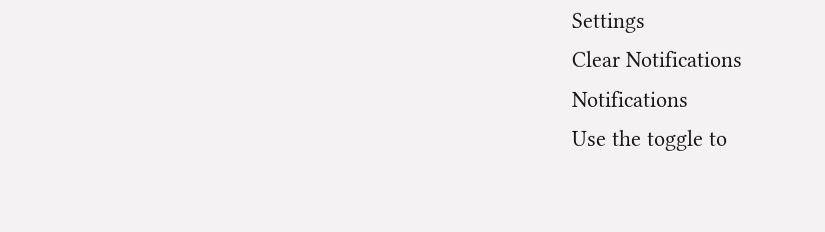Settings
Clear Notifications
Notifications
Use the toggle to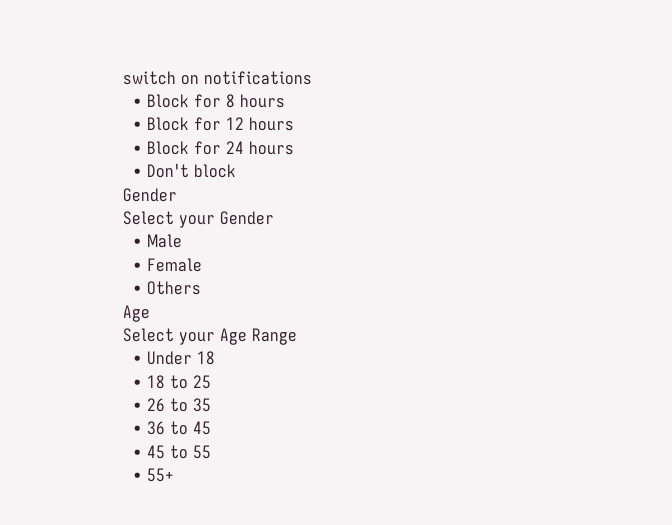switch on notifications
  • Block for 8 hours
  • Block for 12 hours
  • Block for 24 hours
  • Don't block
Gender
Select your Gender
  • Male
  • Female
  • Others
Age
Select your Age Range
  • Under 18
  • 18 to 25
  • 26 to 35
  • 36 to 45
  • 45 to 55
  • 55+